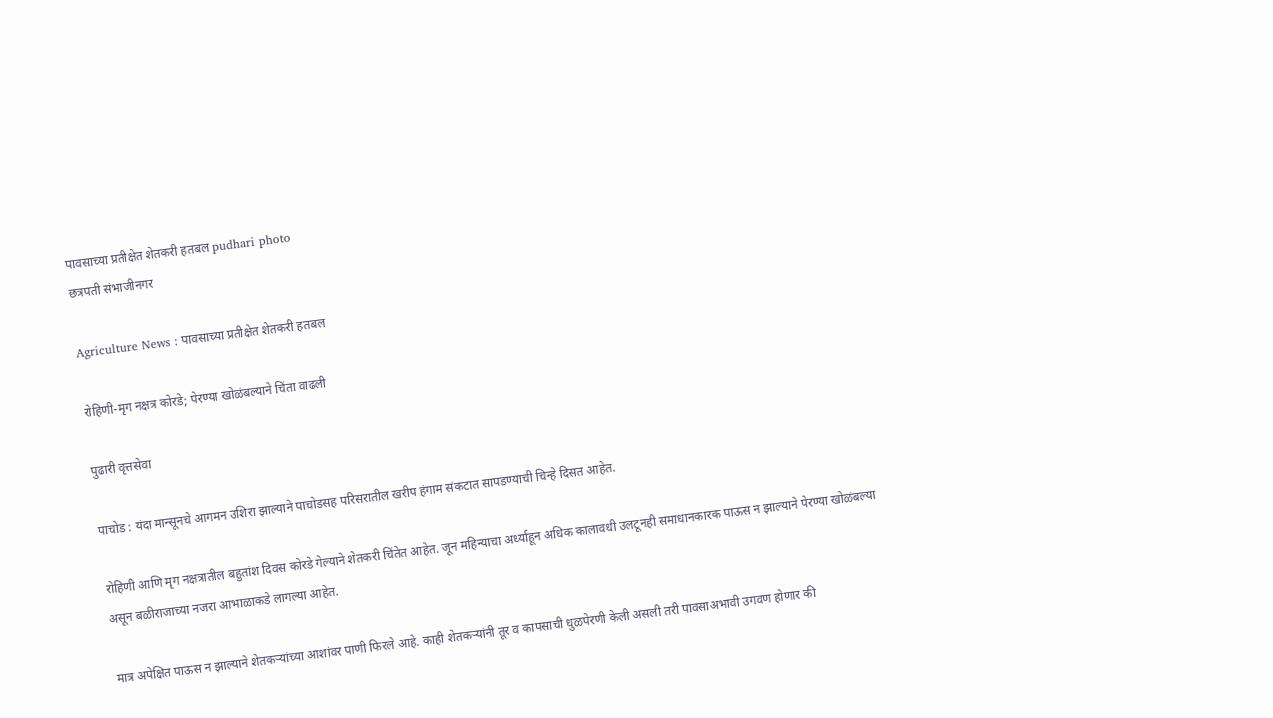पावसाच्या प्रतीक्षेत शेतकरी हतबल pudhari photo
छत्रपती संभाजीनगर

Agriculture News : पावसाच्या प्रतीक्षेत शेतकरी हतबल

रोहिणी-मृग नक्षत्र कोरडे; पेरण्या खोळंबल्याने चिंता वाढली

पुढारी वृत्तसेवा

पाचोड : यंदा मान्सूनचे आगमन उशिरा झाल्याने पाचोडसह परिसरातील खरीप हंगाम संकटात सापडण्याची चिन्हे दिसत आहेत.

रोहिणी आणि मृग नक्षत्रातील बहुतांश दिवस कोरडे गेल्याने शेतकरी चिंतेत आहेत. जून महिन्याचा अर्ध्याहून अधिक कालावधी उलटूनही समाधानकारक पाऊस न झाल्याने पेरण्या खोळंबल्या असून बळीराजाच्या नजरा आभाळाकडे लागल्या आहेत.

मात्र अपेक्षित पाऊस न झाल्याने शेतकऱ्यांच्या आशांवर पाणी फिरले आहे. काही शेतकऱ्यांनी तूर व कापसाची धुळपेरणी केली असली तरी पावसाअभावी उगवण होणार की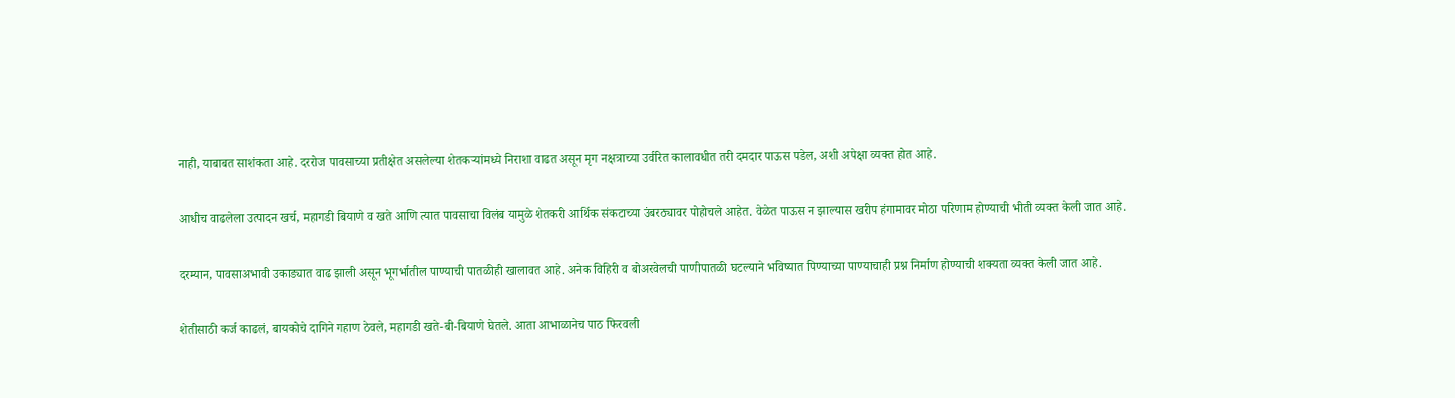नाही, याबाबत साशंकता आहे. दररोज पावसाच्या प्रतीक्षेत असलेल्या शेतकऱ्यांमध्ये निराशा वाढत असून मृग नक्षत्राच्या उर्वरित कालावधीत तरी दमदार पाऊस पडेल, अशी अपेक्षा व्यक्त होत आहे.

आधीच वाढलेला उत्पादन खर्च, महागडी बियाणे व खते आणि त्यात पावसाचा विलंब यामुळे शेतकरी आर्थिक संकटाच्या उंबरठ्यावर पोहोचले आहेत. वेळेत पाऊस न झाल्यास खरीप हंगामावर मोठा परिणाम होण्याची भीती व्यक्त केली जात आहे.

दरम्यान, पावसाअभावी उकाड्यात वाढ झाली असून भूगर्भातील पाण्याची पातळीही खालावत आहे. अनेक विहिरी व बोअरवेलची पाणीपातळी घटल्याने भविष्यात पिण्याच्या पाण्याचाही प्रश्न निर्माण होण्याची शक्यता व्यक्त केली जात आहे.

शेतीसाठी कर्ज काढलं, बायकोचे दागिने गहाण ठेवले, महागडी खते-बी-बियाणे घेतले. आता आभाळानेच पाठ फिरवली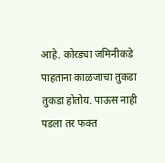आहे. कोरड्या जमिनीकडे पाहताना काळजाचा तुकडा तुकडा होतोय. पाऊस नाही पडला तर फक्त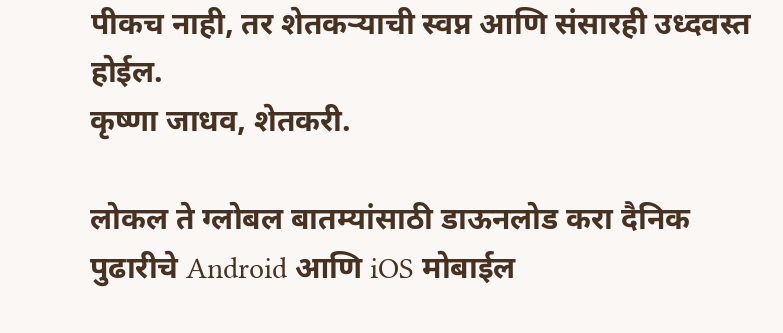पीकच नाही, तर शेतकऱ्याची स्वप्न आणि संसारही उध्दवस्त होईल.
कृष्णा जाधव, शेतकरी.

लोकल ते ग्लोबल बातम्यांसाठी डाऊनलोड करा दैनिक पुढारीचे Android आणि iOS मोबाईल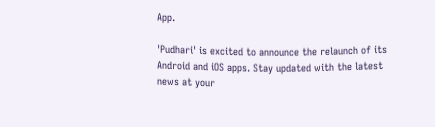App.

'Pudhari' is excited to announce the relaunch of its Android and iOS apps. Stay updated with the latest news at your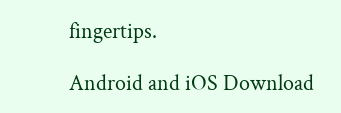fingertips.

Android and iOS Download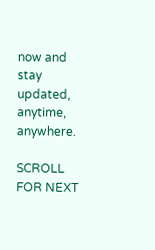now and stay updated, anytime, anywhere.

SCROLL FOR NEXT